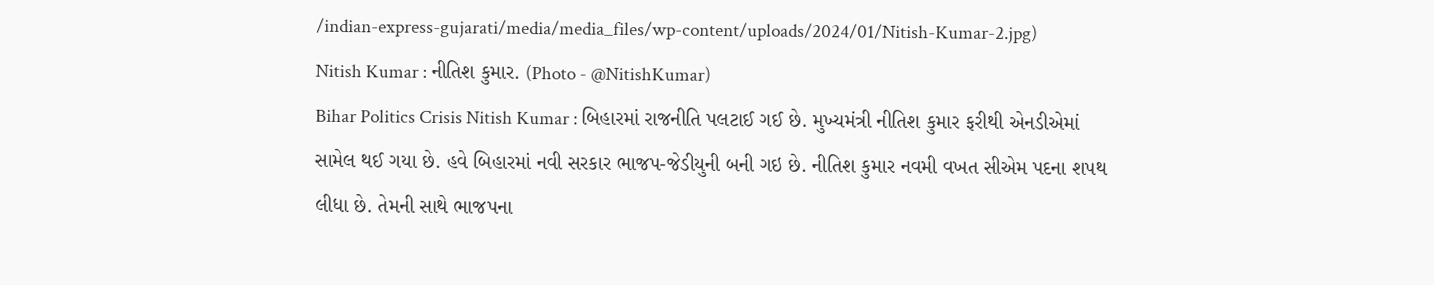/indian-express-gujarati/media/media_files/wp-content/uploads/2024/01/Nitish-Kumar-2.jpg)
Nitish Kumar : નીતિશ કુમાર. (Photo - @NitishKumar)
Bihar Politics Crisis Nitish Kumar : બિહારમાં રાજનીતિ પલટાઈ ગઈ છે. મુખ્યમંત્રી નીતિશ કુમાર ફરીથી એનડીએમાં સામેલ થઈ ગયા છે. હવે બિહારમાં નવી સરકાર ભાજપ-જેડીયુની બની ગઇ છે. નીતિશ કુમાર નવમી વખત સીએમ પદના શપથ લીધા છે. તેમની સાથે ભાજપના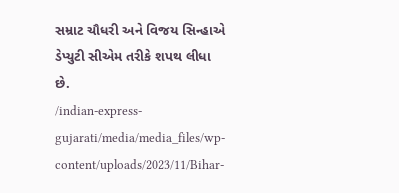સમ્રાટ ચૌધરી અને વિજય સિન્હાએ ડેપ્યુટી સીએમ તરીકે શપથ લીધા છે.
/indian-express-gujarati/media/media_files/wp-content/uploads/2023/11/Bihar-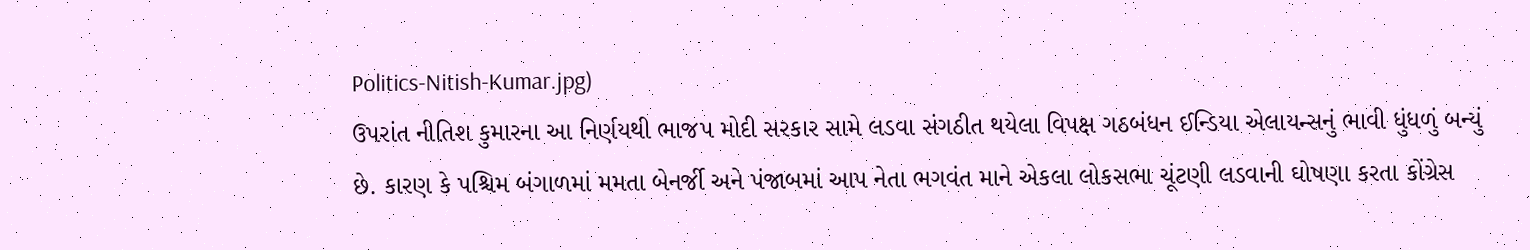Politics-Nitish-Kumar.jpg)
ઉપરાંત નીતિશ કુમારના આ નિર્ણયથી ભાજપ મોદી સરકાર સામે લડવા સંગઠીત થયેલા વિપક્ષ ગઠબંધન ઈન્ડિયા એલાયન્સનું ભાવી ધુંધળું બન્યું છે. કારણ કે પશ્ચિમ બંગાળમાં મમતા બેનર્જી અને પંજાબમાં આપ નેતા ભગવંત માને એકલા લોકસભા ચૂંટણી લડવાની ઘોષણા કરતા કોંગ્રેસ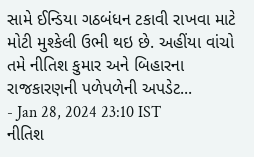સામે ઈન્ડિયા ગઠબંધન ટકાવી રાખવા માટે મોટી મુશ્કેલી ઉભી થઇ છે. અહીંયા વાંચો તમે નીતિશ કુમાર અને બિહારના રાજકારણની પળેપળેની અપડેટ...
- Jan 28, 2024 23:10 IST
નીતિશ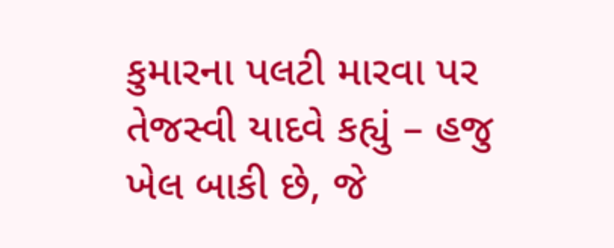કુમારના પલટી મારવા પર તેજસ્વી યાદવે કહ્યું – હજુ ખેલ બાકી છે, જે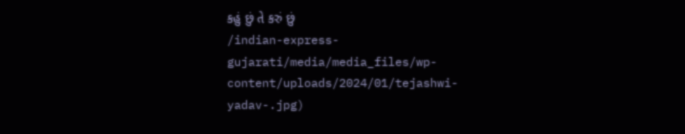કહું છું તે કરું છું
/indian-express-gujarati/media/media_files/wp-content/uploads/2024/01/tejashwi-yadav-.jpg)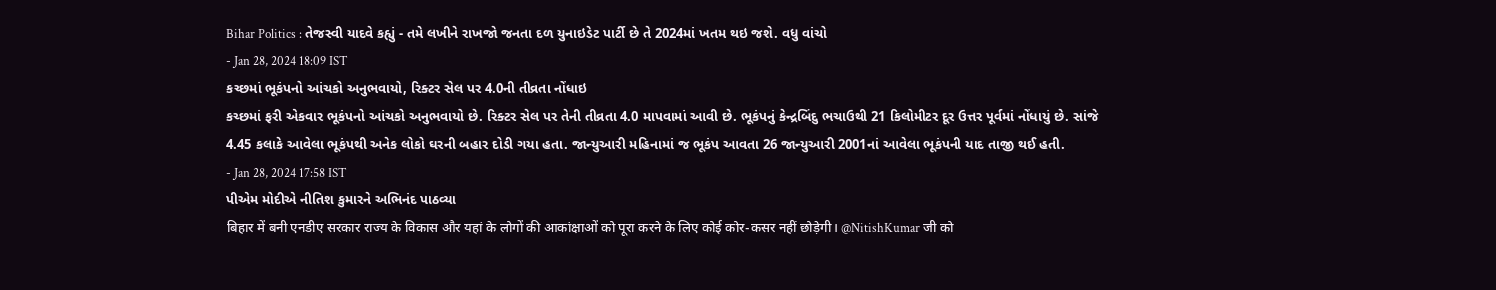Bihar Politics : તેજસ્વી યાદવે કહ્યું - તમે લખીને રાખજો જનતા દળ યુનાઇડેટ પાર્ટી છે તે 2024માં ખતમ થઇ જશે. વધુ વાંચો
- Jan 28, 2024 18:09 IST
કચ્છમાં ભૂકંપનો આંચકો અનુભવાયો, રિક્ટર સેલ પર 4.0ની તીવ્રતા નોંધાઇ
કચ્છમાં ફરી એકવાર ભૂકંપનો આંચકો અનુભવાયો છે. રિક્ટર સેલ પર તેની તીવ્રતા 4.0 માપવામાં આવી છે. ભૂકંપનું કેન્દ્રબિંદુ ભચાઉથી 21 કિલોમીટર દૂર ઉત્તર પૂર્વમાં નોંધાયું છે. સાંજે 4.45 કલાકે આવેલા ભૂકંપથી અનેક લોકો ઘરની બહાર દોડી ગયા હતા. જાન્યુઆરી મહિનામાં જ ભૂકંપ આવતા 26 જાન્યુઆરી 2001નાં આવેલા ભૂકંપની યાદ તાજી થઈ હતી.
- Jan 28, 2024 17:58 IST
પીએમ મોદીએ નીતિશ કુમારને અભિનંદ પાઠવ્યા
बिहार में बनी एनडीए सरकार राज्य के विकास और यहां के लोगों की आकांक्षाओं को पूरा करने के लिए कोई कोर-कसर नहीं छोड़ेगी। @NitishKumar जी को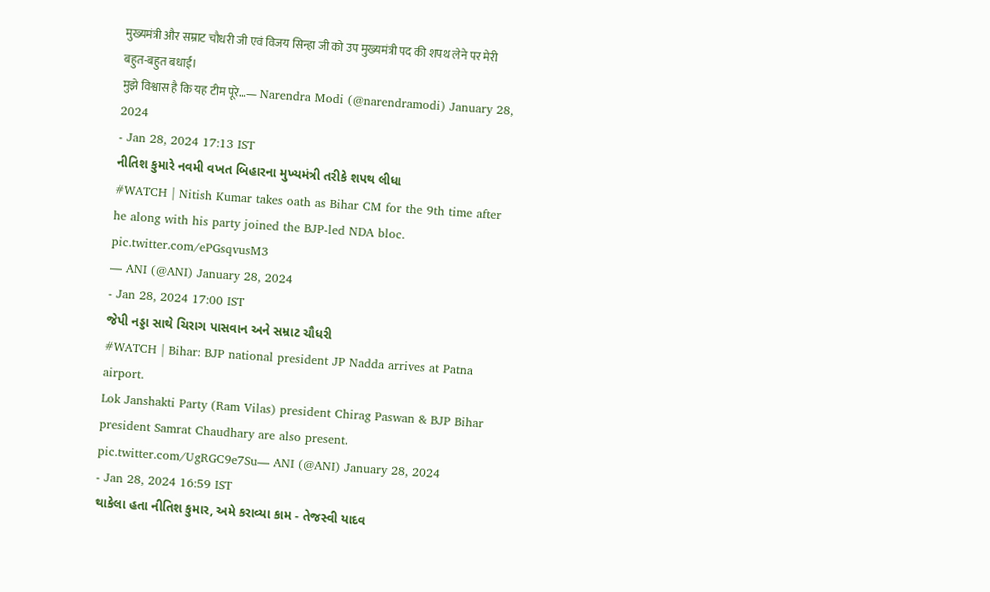मुख्यमंत्री और सम्राट चौधरी जी एवं विजय सिन्हा जी को उप मुख्यमंत्री पद की शपथ लेने पर मेरी बहुत-बहुत बधाई।
मुझे विश्वास है कि यह टीम पूरे…— Narendra Modi (@narendramodi) January 28, 2024
- Jan 28, 2024 17:13 IST
નીતિશ કુમારે નવમી વખત બિહારના મુખ્યમંત્રી તરીકે શપથ લીધા
#WATCH | Nitish Kumar takes oath as Bihar CM for the 9th time after he along with his party joined the BJP-led NDA bloc. pic.twitter.com/ePGsqvusM3
— ANI (@ANI) January 28, 2024
- Jan 28, 2024 17:00 IST
જેપી નડ્ડા સાથે ચિરાગ પાસવાન અને સમ્રાટ ચૌધરી
#WATCH | Bihar: BJP national president JP Nadda arrives at Patna airport.
Lok Janshakti Party (Ram Vilas) president Chirag Paswan & BJP Bihar president Samrat Chaudhary are also present. pic.twitter.com/UgRGC9e7Su— ANI (@ANI) January 28, 2024
- Jan 28, 2024 16:59 IST
થાકેલા હતા નીતિશ કુમાર, અમે કરાવ્યા કામ - તેજસ્વી યાદવ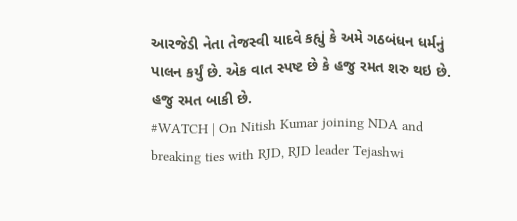આરજેડી નેતા તેજસ્વી યાદવે કહ્યું કે અમે ગઠબંધન ધર્મનું પાલન કર્યું છે. એક વાત સ્પષ્ટ છે કે હજુ રમત શરુ થઇ છે. હજુ રમત બાકી છે.
#WATCH | On Nitish Kumar joining NDA and breaking ties with RJD, RJD leader Tejashwi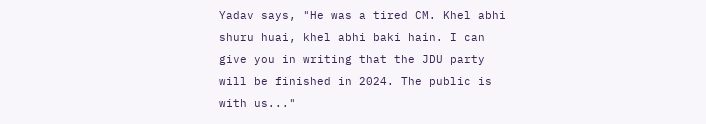Yadav says, "He was a tired CM. Khel abhi shuru huai, khel abhi baki hain. I can give you in writing that the JDU party will be finished in 2024. The public is with us..."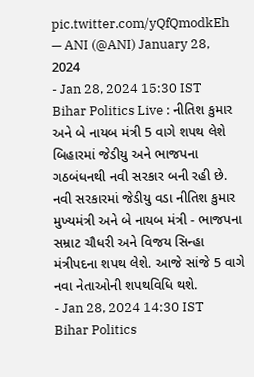pic.twitter.com/yQfQmodkEh
— ANI (@ANI) January 28, 2024
- Jan 28, 2024 15:30 IST
Bihar Politics Live : નીતિશ કુમાર અને બે નાયબ મંત્રી 5 વાગે શપથ લેશે
બિહારમાં જેડીયુ અને ભાજપના ગઠબંધનથી નવી સરકાર બની રહી છે. નવી સરકારમાં જેડીયુ વડા નીતિશ કુમાર મુખ્યમંત્રી અને બે નાયબ મંત્રી - ભાજપના સમ્રાટ ચૌધરી અને વિજય સિન્હા મંત્રીપદના શપથ લેશે. આજે સાંજે 5 વાગે નવા નેતાઓની શપથવિધિ થશે.
- Jan 28, 2024 14:30 IST
Bihar Politics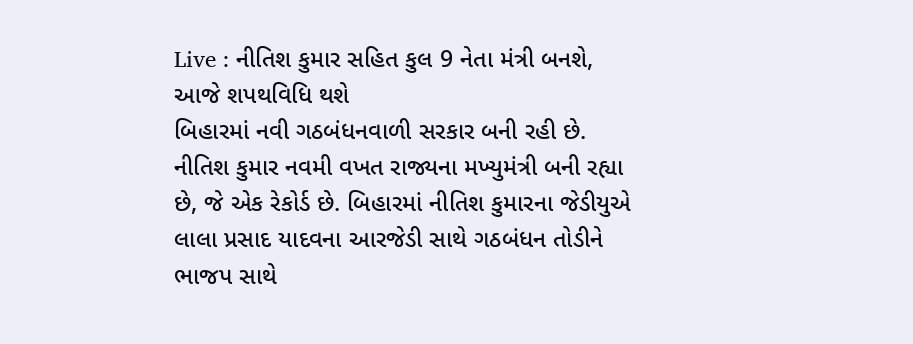Live : નીતિશ કુમાર સહિત કુલ 9 નેતા મંત્રી બનશે, આજે શપથવિધિ થશે
બિહારમાં નવી ગઠબંધનવાળી સરકાર બની રહી છે. નીતિશ કુમાર નવમી વખત રાજ્યના મખ્યુમંત્રી બની રહ્યા છે, જે એક રેકોર્ડ છે. બિહારમાં નીતિશ કુમારના જેડીયુએ લાલા પ્રસાદ યાદવના આરજેડી સાથે ગઠબંધન તોડીને ભાજપ સાથે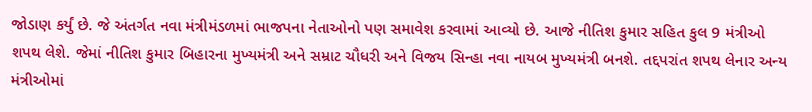જોડાણ કર્યું છે. જે અંતર્ગત નવા મંત્રીમંડળમાં ભાજપના નેતાઓનો પણ સમાવેશ કરવામાં આવ્યો છે. આજે નીતિશ કુમાર સહિત કુલ 9 મંત્રીઓ શપથ લેશે. જેમાં નીતિશ કુમાર બિહારના મુખ્યમંત્રી અને સમ્રાટ ચૌધરી અને વિજય સિન્હા નવા નાયબ મુખ્યમંત્રી બનશે. તદ્દપરાંત શપથ લેનાર અન્ય મંત્રીઓમાં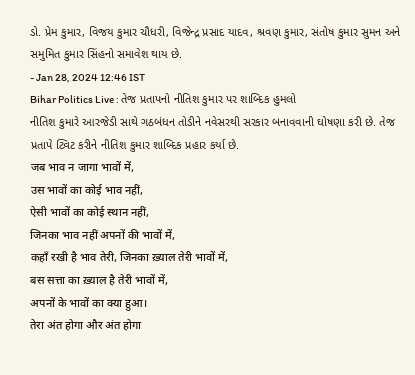ડો. પ્રેમ કુમાર, વિજય કુમાર ચૌધરી, વિજેન્દ્ર પ્રસાદ યાદવ, શ્રવણ કુમાર, સંતોષ કુમાર સુમન અને સમુમિત કુમાર સિંહનો સમાવેશ થાય છે.
- Jan 28, 2024 12:46 IST
Bihar Politics Live : તેજ પ્રતાપનો નીતિશ કુમાર પર શાબ્દિક હુમલો
નીતિશ કુમારે આરજેડી સાથે ગઠબંધન તોડીને નવેસરથી સરકાર બનાવવાની ઘોષણા કરી છે. તેજ પ્રતાપે ટ્વિટ કરીને નીતિશ કુમાર શાબ્દિક પ્રહાર કર્યા છે.
जब भाव न जागा भावों में,
उस भावों का कोई भाव नहीं,
ऐसी भावों का कोई स्थान नहीं,
जिनका भाव नहीं अपनों की भावों में,
कहाँ रखी है भाव तेरी, जिनका ख़्याल तेरी भावों में,
बस सत्ता का ख़्याल है तेरी भावों में,
अपनों के भावों का क्या हुआ।
तेरा अंत होगा और अंत होगा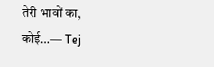तेरी भावों का, कोई…— Tej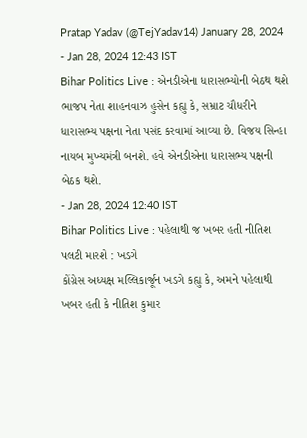Pratap Yadav (@TejYadav14) January 28, 2024
- Jan 28, 2024 12:43 IST
Bihar Politics Live : એનડીએના ધારાસભ્યોની બેઠથ થશે
ભાજપ નેતા શાહનવાઝ હુસેન કહ્યુ કે, સમ્રાટ ચૌધરીને ધારાસભ્ય પક્ષના નેતા પસંદ કરવામાં આવ્યા છે. વિજય સિન્હા નાયબ મુખ્યમંત્રી બનશે. હવે એનડીએના ધારાસભ્ય પક્ષની બેઠક થશે.
- Jan 28, 2024 12:40 IST
Bihar Politics Live : પહેલાથી જ ખબર હતી નીતિશ પલટી મારશે : ખડગે
કોંગ્રેસ અધ્યક્ષ મલ્લિકાર્જૂન ખડગે કહ્યુ કે, અમને પહેલાથી ખબર હતી કે નીતિશ કુમાર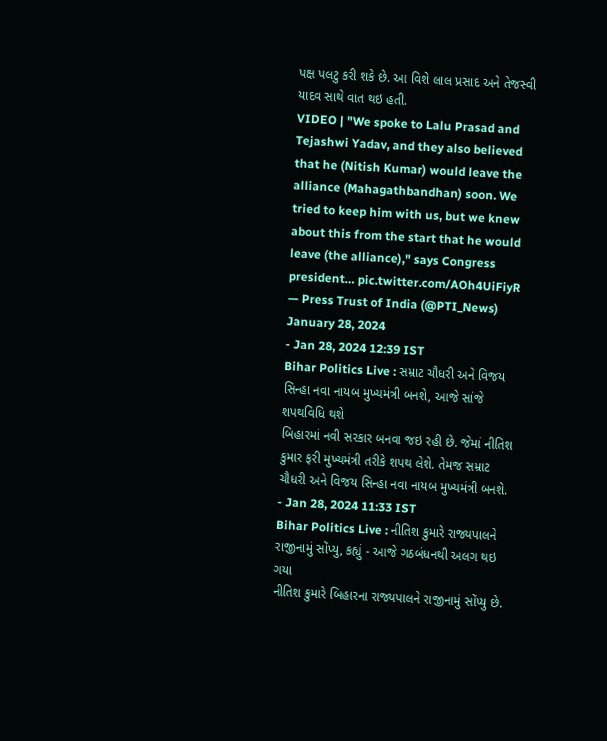પક્ષ પલટુ કરી શકે છે. આ વિશે લાલ પ્રસાદ અને તેજસ્વી યાદવ સાથે વાત થઇ હતી.
VIDEO | "We spoke to Lalu Prasad and Tejashwi Yadav, and they also believed that he (Nitish Kumar) would leave the alliance (Mahagathbandhan) soon. We tried to keep him with us, but we knew about this from the start that he would leave (the alliance)," says Congress president… pic.twitter.com/AOh4UiFiyR
— Press Trust of India (@PTI_News) January 28, 2024
- Jan 28, 2024 12:39 IST
Bihar Politics Live : સમ્રાટ ચૌધરી અને વિજય સિન્હા નવા નાયબ મુખ્યમંત્રી બનશે, આજે સાંજે શપથવિધિ થશે
બિહારમાં નવી સરકાર બનવા જઇ રહી છે. જેમાં નીતિશ કુમાર ફરી મુખ્યમંત્રી તરીકે શપથ લેશે. તેમજ સમ્રાટ ચૌધરી અને વિજય સિન્હા નવા નાયબ મુખ્યમંત્રી બનશે.
- Jan 28, 2024 11:33 IST
Bihar Politics Live : નીતિશ કુમારે રાજ્યપાલને રાજીનામું સોંપ્યુ, કહ્યું - આજે ગઠબંધનથી અલગ થઇ ગયા
નીતિશ કુમારે બિહારના રાજ્યપાલને રાજીનામું સોંપ્યુ છે.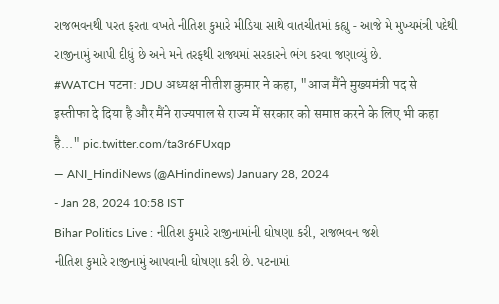રાજભવનથી પરત ફરતા વખતે નીતિશ કુમારે મીડિયા સાથે વાતચીતમાં કહ્યુ - આજે મે મુખ્યમંત્રી પદેથી રાજીનામું આપી દીધું છે અને મને તરફથી રાજ્યમાં સરકારને ભંગ કરવા જણાવ્યું છે.
#WATCH पटना: JDU अध्यक्ष नीतीश कुमार ने कहा, "आज मैंने मुख्यमंत्री पद से इस्तीफा दे दिया है और मैंने राज्यपाल से राज्य में सरकार को समाप्त करने के लिए भी कहा है..." pic.twitter.com/ta3r6FUxqp
— ANI_HindiNews (@AHindinews) January 28, 2024
- Jan 28, 2024 10:58 IST
Bihar Politics Live : નીતિશ કુમારે રાજીનામાંની ઘોષણા કરી, રાજભવન જશે
નીતિશ કુમારે રાજીનામું આપવાની ઘોષણા કરી છે. પટનામાં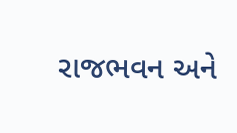રાજભવન અને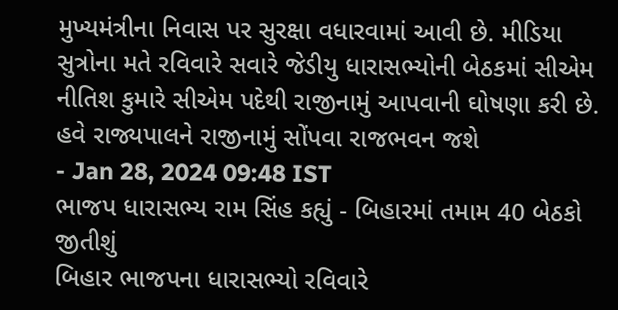મુખ્યમંત્રીના નિવાસ પર સુરક્ષા વધારવામાં આવી છે. મીડિયા સુત્રોના મતે રવિવારે સવારે જેડીયુ ધારાસભ્યોની બેઠકમાં સીએમ નીતિશ કુમારે સીએમ પદેથી રાજીનામું આપવાની ઘોષણા કરી છે. હવે રાજ્યપાલને રાજીનામું સોંપવા રાજભવન જશે
- Jan 28, 2024 09:48 IST
ભાજપ ધારાસભ્ય રામ સિંહ કહ્યું - બિહારમાં તમામ 40 બેઠકો જીતીશું
બિહાર ભાજપના ધારાસભ્યો રવિવારે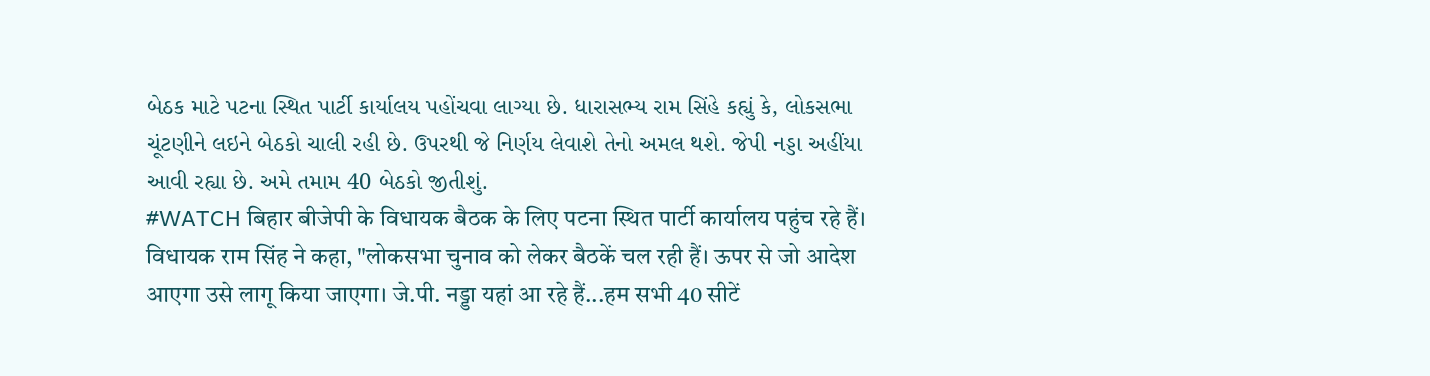બેઠક માટે પટના સ્થિત પાર્ટી કાર્યાલય પહોંચવા લાગ્યા છે. ધારાસભ્ય રામ સિંહે કહ્યું કે, લોકસભા ચૂંટણીને લઇને બેઠકો ચાલી રહી છે. ઉપરથી જે નિર્ણય લેવાશે તેનો અમલ થશે. જેપી નડ્ડા અહીંયા આવી રહ્યા છે. અમે તમામ 40 બેઠકો જીતીશું.
#WATCH बिहार बीजेपी के विधायक बैठक के लिए पटना स्थित पार्टी कार्यालय पहुंच रहे हैं।
विधायक राम सिंह ने कहा, "लोकसभा चुनाव को लेकर बैठकें चल रही हैं। ऊपर से जो आदेश आएगा उसे लागू किया जाएगा। जे.पी. नड्डा यहां आ रहे हैं...हम सभी 40 सीटें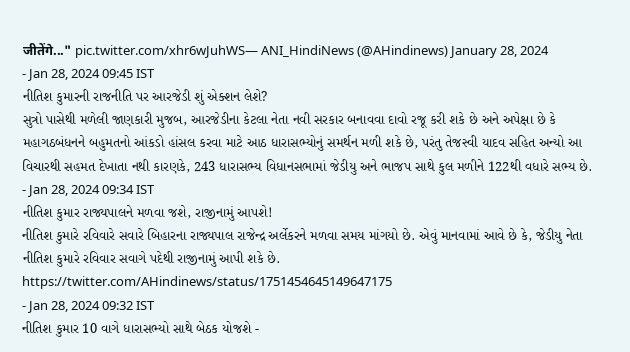जीतेंगे..." pic.twitter.com/xhr6wJuhWS— ANI_HindiNews (@AHindinews) January 28, 2024
- Jan 28, 2024 09:45 IST
નીતિશ કુમારની રાજનીતિ પર આરજેડી શું એક્શન લેશે?
સુત્રો પાસેથી મળેલી જાણકારી મુજબ, આરજેડીના કેટલા નેતા નવી સરકાર બનાવવા દાવો રજૂ કરી શકે છે અને અપેક્ષા છે કે મહાગઠબંધનને બહુમતનો આંકડો હાંસલ કરવા માટે આઠ ધારાસભ્યોનું સમર્થન મળી શકે છે, પરંતુ તેજસ્વી યાદવ સહિત અન્યો આ વિચારથી સહમત દેખાતા નથી કારણકે, 243 ધારાસભ્ય વિધાનસભામાં જેડીયુ અને ભાજપ સાથે કુલ મળીને 122થી વધારે સભ્ય છે.
- Jan 28, 2024 09:34 IST
નીતિશ કુમાર રાજ્યપાલને મળવા જશે, રાજીનામું આપશે!
નીતિશ કુમારે રવિવારે સવારે બિહારના રાજ્યપાલ રાજેન્દ્ર અર્લેકરને મળવા સમય માંગયો છે. એવું માનવામાં આવે છે કે, જેડીયુ નેતા નીતિશ કુમારે રવિવાર સવાગે પદેથી રાજીનામું આપી શકે છે.
https://twitter.com/AHindinews/status/1751454645149647175
- Jan 28, 2024 09:32 IST
નીતિશ કુમાર 10 વાગે ધારાસભ્યો સાથે બેઠક યોજશે -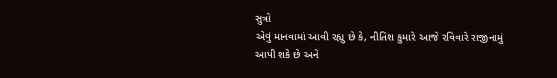સુત્રો
એવું માનવામાં આવી રહ્યુ છે કે, નીતિશ કુમારે આજે રવિવારે રાજીનામું આપી શકે છે અને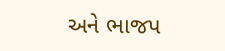અને ભાજપ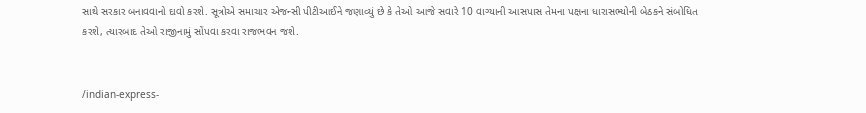સાથે સરકાર બનાવવાનો દાવો કરશે. સૂત્રોએ સમાચાર એજન્સી પીટીઆઈને જણાવ્યું છે કે તેઓ આજે સવારે 10 વાગ્યાની આસપાસ તેમના પક્ષના ધારાસભ્યોની બેઠકને સંબોધિત કરશે, ત્યારબાદ તેઓ રાજીનામું સોંપવા કરવા રાજભવન જશે.


/indian-express-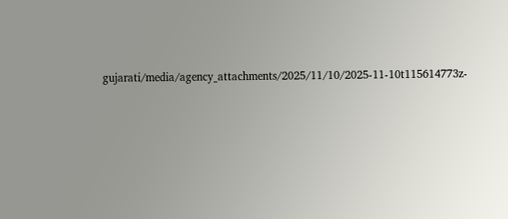gujarati/media/agency_attachments/2025/11/10/2025-11-10t115614773z-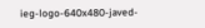ieg-logo-640x480-javed-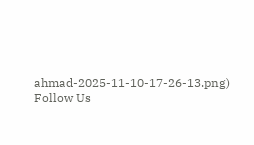ahmad-2025-11-10-17-26-13.png)
Follow Us